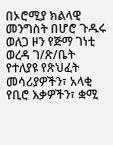በኦሮሚያ ክልላዊ መንግስት በሆሮ ጉዱሩ ወለጋ ዞን የጅማ ገነቲ ወረዳ ገ/ጽ/ቤት የተለያዩ የጽህፈት መሳሪያዎችን፣ አላቂ የቢሮ እቃዎችን፣ ቋሚ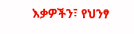እቃዎችን፣ የህንፃ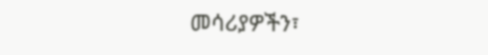መሳሪያዎችን፣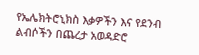የኤሌክትሮኒክስ እቃዎችን እና የደንብ ልብሶችን በጨረታ አወዳድሮ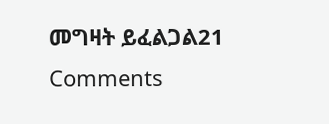መግዛት ይፈልጋል21 Comments